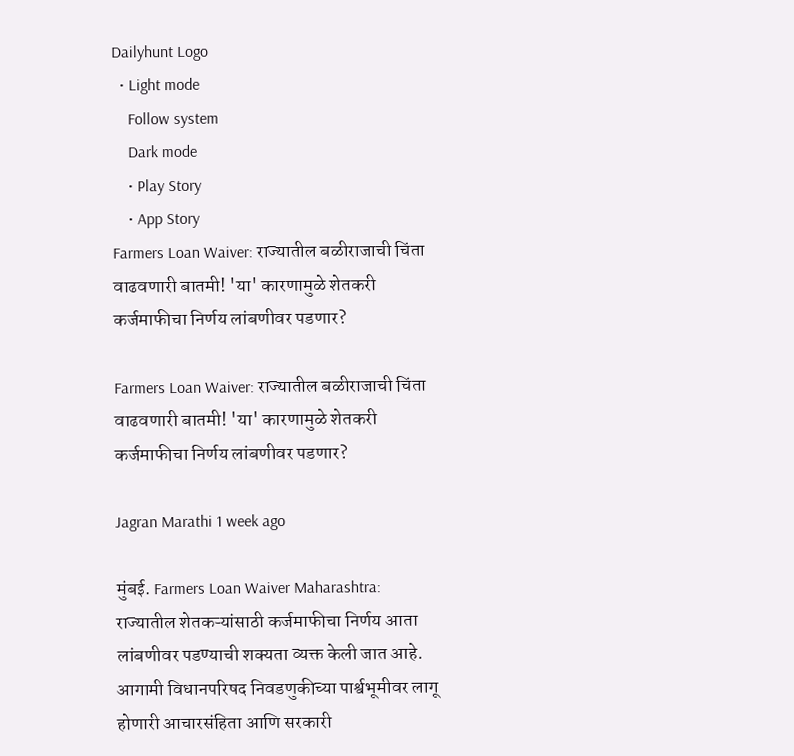Dailyhunt Logo
  • Light mode
    Follow system
    Dark mode
    • Play Story
    • App Story
Farmers Loan Waiver: राज्यातील बळीराजाची चिंता वाढवणारी बातमी! 'या' कारणामुळे शेतकरी कर्जमाफीचा निर्णय लांबणीवर पडणार?

Farmers Loan Waiver: राज्यातील बळीराजाची चिंता वाढवणारी बातमी! 'या' कारणामुळे शेतकरी कर्जमाफीचा निर्णय लांबणीवर पडणार?

Jagran Marathi 1 week ago

मुंबई. Farmers Loan Waiver Maharashtra: राज्यातील शेतकऱ्यांसाठी कर्जमाफीचा निर्णय आता लांबणीवर पडण्याची शक्यता व्यक्त केली जात आहे. आगामी विधानपरिषद निवडणुकीच्या पार्श्वभूमीवर लागू होणारी आचारसंहिता आणि सरकारी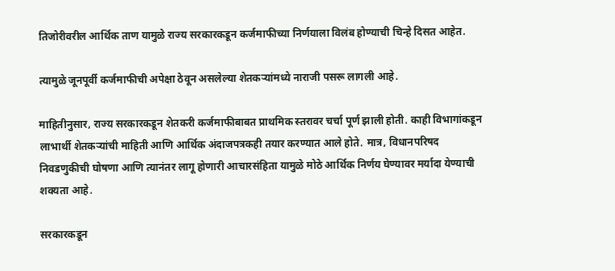तिजोरीवरील आर्थिक ताण यामुळे राज्य सरकारकडून कर्जमाफीच्या निर्णयाला विलंब होण्याची चिन्हे दिसत आहेत.

त्यामुळे जूनपूर्वी कर्जमाफीची अपेक्षा ठेवून असलेल्या शेतकऱ्यांमध्ये नाराजी पसरू लागली आहे.

माहितीनुसार, राज्य सरकारकडून शेतकरी कर्जमाफीबाबत प्राथमिक स्तरावर चर्चा पूर्ण झाली होती. काही विभागांकडून लाभार्थी शेतकऱ्यांची माहिती आणि आर्थिक अंदाजपत्रकही तयार करण्यात आले होते. मात्र, विधानपरिषद निवडणुकीची घोषणा आणि त्यानंतर लागू होणारी आचारसंहिता यामुळे मोठे आर्थिक निर्णय घेण्यावर मर्यादा येण्याची शक्यता आहे.

सरकारकडून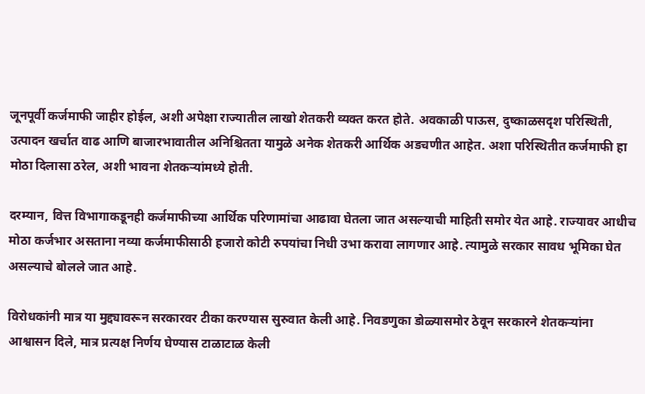जूनपूर्वी कर्जमाफी जाहीर होईल, अशी अपेक्षा राज्यातील लाखो शेतकरी व्यक्त करत होते. अवकाळी पाऊस, दुष्काळसदृश परिस्थिती, उत्पादन खर्चात वाढ आणि बाजारभावातील अनिश्चितता यामुळे अनेक शेतकरी आर्थिक अडचणीत आहेत. अशा परिस्थितीत कर्जमाफी हा मोठा दिलासा ठरेल, अशी भावना शेतकऱ्यांमध्ये होती.

दरम्यान, वित्त विभागाकडूनही कर्जमाफीच्या आर्थिक परिणामांचा आढावा घेतला जात असल्याची माहिती समोर येत आहे. राज्यावर आधीच मोठा कर्जभार असताना नव्या कर्जमाफीसाठी हजारो कोटी रुपयांचा निधी उभा करावा लागणार आहे. त्यामुळे सरकार सावध भूमिका घेत असल्याचे बोलले जात आहे.

विरोधकांनी मात्र या मुद्द्यावरून सरकारवर टीका करण्यास सुरुवात केली आहे. निवडणुका डोळ्यासमोर ठेवून सरकारने शेतकऱ्यांना आश्वासन दिले, मात्र प्रत्यक्ष निर्णय घेण्यास टाळाटाळ केली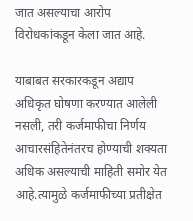जात असल्याचा आरोप विरोधकांकडून केला जात आहे.

याबाबत सरकारकडून अद्याप अधिकृत घोषणा करण्यात आलेली नसली, तरी कर्जमाफीचा निर्णय आचारसंहितेनंतरच होण्याची शक्यता अधिक असल्याची माहिती समोर येत आहे.त्यामुळे कर्जमाफीच्या प्रतीक्षेत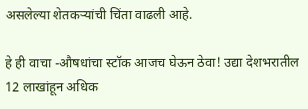असलेल्या शेतकऱ्यांची चिंता वाढली आहे.

हे ही वाचा -औषधांचा स्टॉक आजच घेऊन ठेवा! उद्या देशभरातील 12 लाखांहून अधिक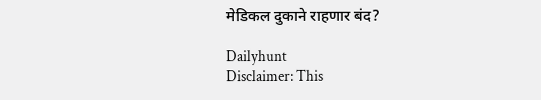मेडिकल दुकाने राहणार बंद?

Dailyhunt
Disclaimer: This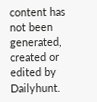content has not been generated, created or edited by Dailyhunt.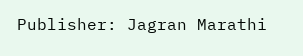Publisher: Jagran Marathi